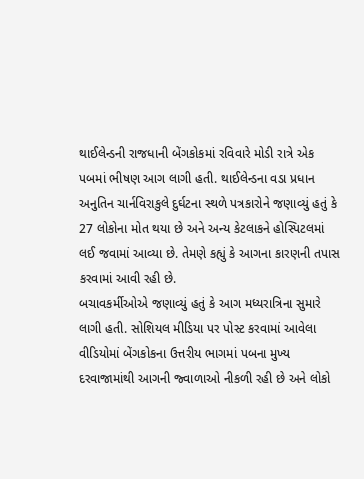થાઈલેન્ડની રાજધાની બેંગકોકમાં રવિવારે મોડી રાત્રે એક પબમાં ભીષણ આગ લાગી હતી. થાઈલેન્ડના વડા પ્રધાન અનુતિન ચાર્નવિરાકુલે દુર્ઘટના સ્થળે પત્રકારોને જણાવ્યું હતું કે 27 લોકોના મોત થયા છે અને અન્ય કેટલાકને હોસ્પિટલમાં લઈ જવામાં આવ્યા છે. તેમણે કહ્યું કે આગના કારણની તપાસ કરવામાં આવી રહી છે.
બચાવકર્મીઓએ જણાવ્યું હતું કે આગ મધ્યરાત્રિના સુમારે લાગી હતી. સોશિયલ મીડિયા પર પોસ્ટ કરવામાં આવેલા વીડિયોમાં બેંગકોકના ઉત્તરીય ભાગમાં પબના મુખ્ય દરવાજામાંથી આગની જ્વાળાઓ નીકળી રહી છે અને લોકો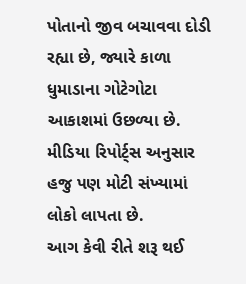પોતાનો જીવ બચાવવા દોડી રહ્યા છે, જ્યારે કાળા ધુમાડાના ગોટેગોટા આકાશમાં ઉછળ્યા છે. મીડિયા રિપોર્ટ્સ અનુસાર હજુ પણ મોટી સંખ્યામાં લોકો લાપતા છે.
આગ કેવી રીતે શરૂ થઈ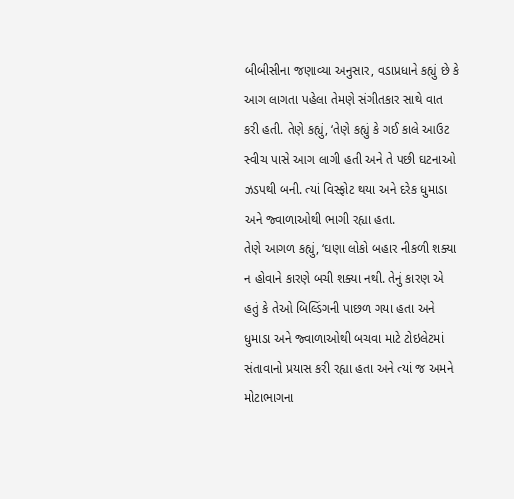બીબીસીના જણાવ્યા અનુસાર, વડાપ્રધાને કહ્યું છે કે આગ લાગતા પહેલા તેમણે સંગીતકાર સાથે વાત કરી હતી. તેણે કહ્યું, ‘તેણે કહ્યું કે ગઈ કાલે આઉટ સ્વીચ પાસે આગ લાગી હતી અને તે પછી ઘટનાઓ ઝડપથી બની. ત્યાં વિસ્ફોટ થયા અને દરેક ધુમાડા અને જ્વાળાઓથી ભાગી રહ્યા હતા.
તેણે આગળ કહ્યું, ‘ઘણા લોકો બહાર નીકળી શક્યા ન હોવાને કારણે બચી શક્યા નથી. તેનું કારણ એ હતું કે તેઓ બિલ્ડિંગની પાછળ ગયા હતા અને ધુમાડા અને જ્વાળાઓથી બચવા માટે ટોઇલેટમાં સંતાવાનો પ્રયાસ કરી રહ્યા હતા અને ત્યાં જ અમને મોટાભાગના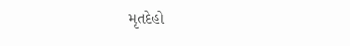મૃતદેહો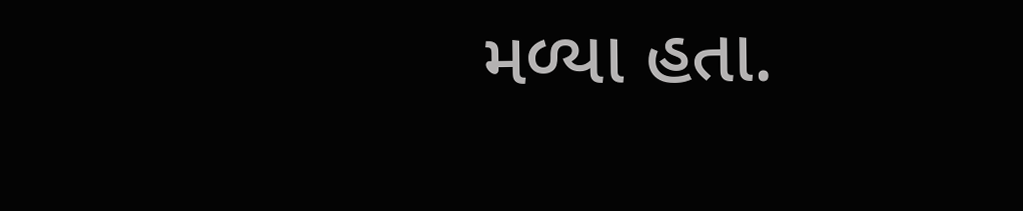મળ્યા હતા.